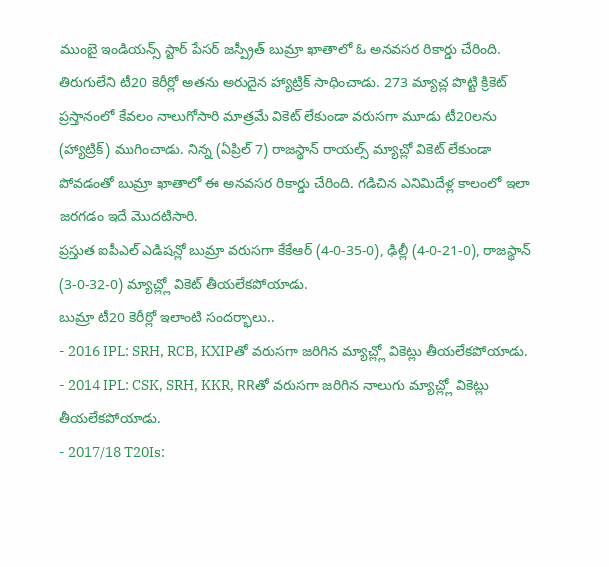ముంబై ఇండియన్స్ స్టార్ పేసర్ జస్ప్రీత్ బుమ్రా ఖాతాలో ఓ అనవసర రికార్డు చేరింది. తిరుగులేని టీ20 కెరీర్లో అతను అరుదైన హ్యాట్రిక్ సాధించాడు. 273 మ్యాచ్ల పొట్టి క్రికెట్ ప్రస్తానంలో కేవలం నాలుగోసారి మాత్రమే వికెట్ లేకుండా వరుసగా మూడు టీ20లను (హ్యాట్రిక్) ముగించాడు. నిన్న (ఏప్రిల్ 7) రాజస్థాన్ రాయల్స్ మ్యాచ్లో వికెట్ లేకుండా పోవడంతో బుమ్రా ఖాతాలో ఈ అనవసర రికార్డు చేరింది. గడిచిన ఎనిమిదేళ్ల కాలంలో ఇలా జరగడం ఇదే మొదటిసారి.
ప్రస్తుత ఐపీఎల్ ఎడిషన్లో బుమ్రా వరుసగా కేకేఆర్ (4-0-35-0), ఢిల్లీ (4-0-21-0), రాజస్థాన్ (3-0-32-0) మ్యాచ్ల్లో వికెట్ తీయలేకపోయాడు.
బుమ్రా టీ20 కెరీర్లో ఇలాంటి సందర్భాలు..
- 2016 IPL: SRH, RCB, KXIPతో వరుసగా జరిగిన మ్యాచ్ల్లో వికెట్లు తీయలేకపోయాడు.
- 2014 IPL: CSK, SRH, KKR, RRతో వరుసగా జరిగిన నాలుగు మ్యాచ్ల్లో వికెట్లు తీయలేకపోయాడు.
- 2017/18 T20Is: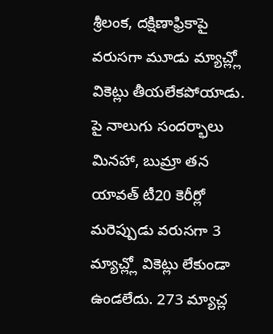శ్రీలంక, దక్షిణాఫ్రికాపై వరుసగా మూడు మ్యాచ్ల్లో వికెట్లు తీయలేకపోయాడు.
పై నాలుగు సందర్భాలు మినహా, బుమ్రా తన యావత్ టీ20 కెరీర్లో మరెప్పుడు వరుసగా 3 మ్యాచ్ల్లో వికెట్లు లేకుండా ఉండలేదు. 273 మ్యాచ్ల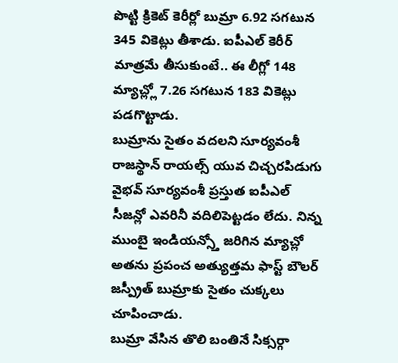పొట్టి క్రికెట్ కెరీర్లో బుమ్రా 6.92 సగటున 345 వికెట్లు తీశాడు. ఐపీఎల్ కెరీర్ మాత్రమే తీసుకుంటే.. ఈ లీగ్లో 148 మ్యాచ్ల్లో 7.26 సగటున 183 వికెట్లు పడగొట్టాడు.
బుమ్రాను సైతం వదలని సూర్యవంశీ
రాజస్థాన్ రాయల్స్ యువ చిచ్చరపిడుగు వైభవ్ సూర్యవంశీ ప్రస్తుత ఐపీఎల్ సీజన్లో ఎవరినీ వదిలిపెట్టడం లేదు. నిన్న ముంబై ఇండియన్స్తో జరిగిన మ్యాచ్లో అతను ప్రపంచ అత్యుత్తమ ఫాస్ట్ బౌలర్ జస్ప్రీత్ బుమ్రాకు సైతం చుక్కలు చూపించాడు.
బుమ్రా వేసిన తొలి బంతినే సిక్సర్గా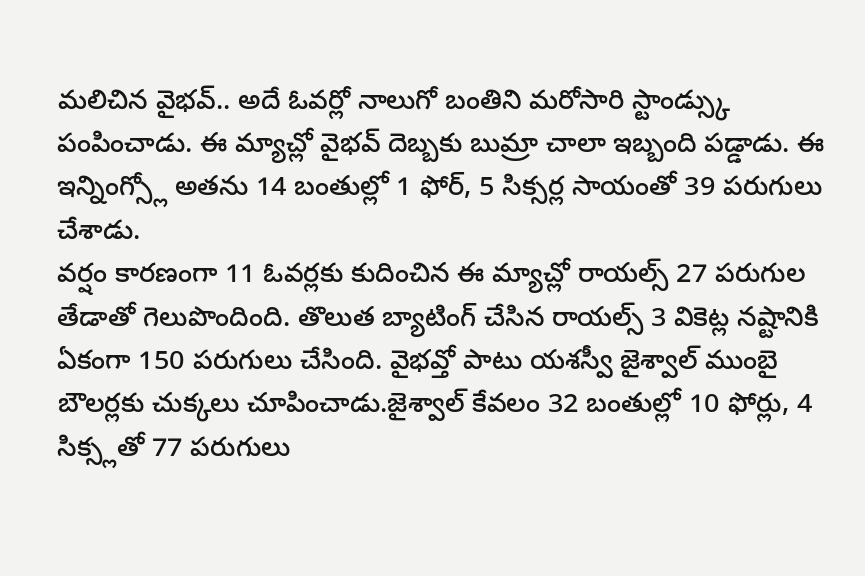మలిచిన వైభవ్.. అదే ఓవర్లో నాలుగో బంతిని మరోసారి స్టాండ్స్కు పంపించాడు. ఈ మ్యాచ్లో వైభవ్ దెబ్బకు బుమ్రా చాలా ఇబ్బంది పడ్డాడు. ఈ ఇన్నింగ్స్లో అతను 14 బంతుల్లో 1 ఫోర్, 5 సిక్సర్ల సాయంతో 39 పరుగులు చేశాడు.
వర్షం కారణంగా 11 ఓవర్లకు కుదించిన ఈ మ్యాచ్లో రాయల్స్ 27 పరుగుల తేడాతో గెలుపొందింది. తొలుత బ్యాటింగ్ చేసిన రాయల్స్ 3 వికెట్ల నష్టానికి ఏకంగా 150 పరుగులు చేసింది. వైభవ్తో పాటు యశస్వీ జైశ్వాల్ ముంబై బౌలర్లకు చుక్కలు చూపించాడు.జైశ్వాల్ కేవలం 32 బంతుల్లో 10 ఫోర్లు, 4 సిక్స్లతో 77 పరుగులు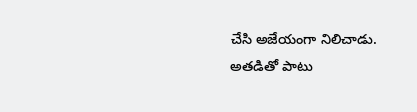చేసి అజేయంగా నిలిచాడు. అతడితో పాటు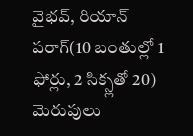వైభవ్, రియాన్ పరాగ్(10 బంతుల్లో 1 ఫోర్లు, 2 సిక్స్లతో 20) మెరుపులు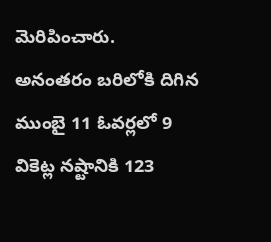మెరిపించారు.
అనంతరం బరిలోకి దిగిన ముంబై 11 ఓవర్లలో 9 వికెట్ల నష్టానికి 123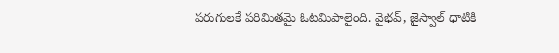పరుగులకే పరిమితమై ఓటమిపాలైంది. వైభవ్, జైస్వాల్ ధాటికి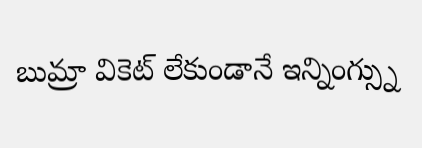బుమ్రా వికెట్ లేకుండానే ఇన్నింగ్స్ను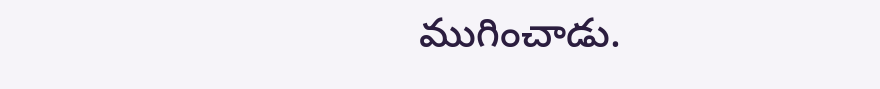ముగించాడు.